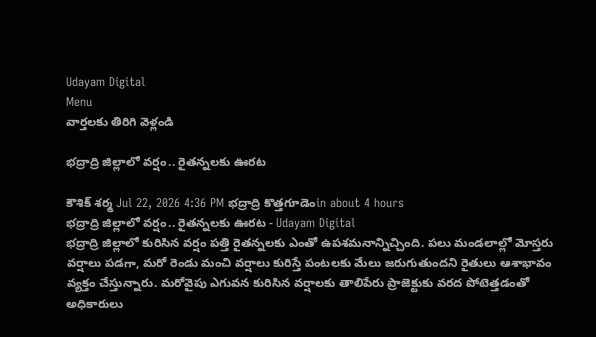Udayam Digital
Menu
వార్తలకు తిరిగి వెళ్లండి

భద్రాద్రి జిల్లాలో వర్షం.. రైతన్నలకు ఊరట

కౌశిక్ శర్మ Jul 22, 2026 4:36 PM భద్రాద్రి కొత్తగూడెంin about 4 hours
భద్రాద్రి జిల్లాలో వర్షం.. రైతన్నలకు ఊరట - Udayam Digital
భద్రాద్రి జిల్లాలో కురిసిన వర్షం పత్తి రైతన్నలకు ఎంతో ఉపశమనాన్నిచ్చింది. పలు మండలాల్లో మోస్తరు వర్షాలు పడగా, మరో రెండు మంచి వర్షాలు కురిస్తే పంటలకు మేలు జరుగుతుందని రైతులు ఆశాభావం వ్యక్తం చేస్తున్నారు. మరోవైపు ఎగువన కురిసిన వర్షాలకు తాలిపేరు ప్రాజెక్టుకు వరద పోటెత్తడంతో అధికారులు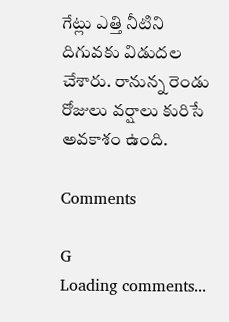గేట్లు ఎత్తి నీటిని దిగువకు విడుదల చేశారు. రానున్న రెండు రోజులు వర్షాలు కురిసే అవకాశం ఉంది.

Comments

G
Loading comments...